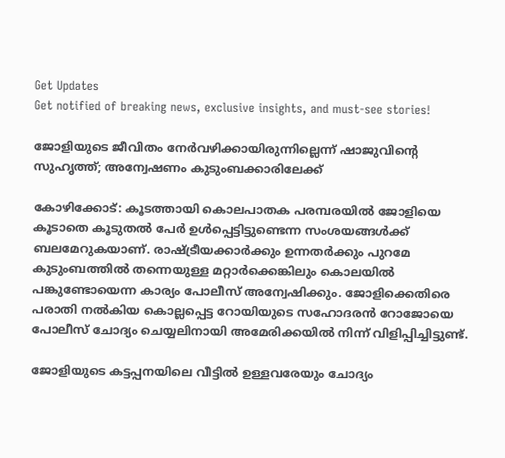Get Updates
Get notified of breaking news, exclusive insights, and must-see stories!

ജോളിയുടെ ജീവിതം നേര്‍വഴിക്കായിരുന്നില്ലെന്ന് ഷാജുവിന്‍റെ സുഹൃത്ത്; അന്വേഷണം കുടുംബക്കാരിലേക്ക്

കോഴിക്കോട്: കൂടത്തായി കൊലപാതക പരമ്പരയില്‍ ജോളിയെ കൂടാതെ കൂടുതല്‍ പേര്‍ ഉള്‍പ്പെട്ടിട്ടുണ്ടെന്ന സംശയങ്ങള്‍ക്ക് ബലമേറുകയാണ്. രാഷ്ട്രീയക്കാര്‍ക്കും ഉന്നതര്‍ക്കും പുറമേ കുടുംബത്തില്‍ തന്നെയുള്ള മറ്റാര്‍ക്കെങ്കിലും കൊലയില്‍ പങ്കുണ്ടോയെന്ന കാര്യം പോലീസ് അന്വേഷിക്കും. ജോളിക്കെതിരെ പരാതി നല്‍കിയ കൊല്ലപ്പെട്ട റോയിയുടെ സഹോദരന്‍ റോജോയെ പോലീസ് ചോദ്യം ചെയ്യലിനായി അമേരിക്കയില്‍ നിന്ന് വിളിപ്പിച്ചിട്ടുണ്ട്.

ജോളിയുടെ കട്ടപ്പനയിലെ വീട്ടില്‍ ഉള്ളവരേയും ചോദ്യം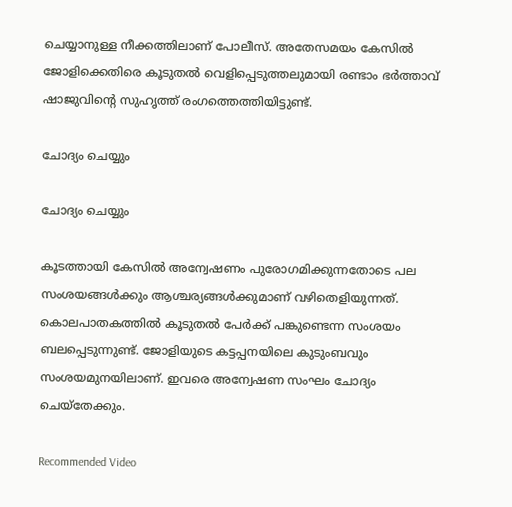ചെയ്യാനുള്ള നീക്കത്തിലാണ് പോലീസ്. അതേസമയം കേസില്‍ ജോളിക്കെതിരെ കൂടുതല്‍ വെളിപ്പെടുത്തലുമായി രണ്ടാം ഭര്‍ത്താവ് ഷാജുവിന്‍റെ സുഹൃത്ത് രംഗത്തെത്തിയിട്ടുണ്ട്.

ചോദ്യം ചെയ്യും

ചോദ്യം ചെയ്യും

കൂടത്തായി കേസില്‍ അന്വേഷണം പുരോഗമിക്കുന്നതോടെ പല സംശയങ്ങള്‍ക്കും ആശ്ചര്യങ്ങള്‍ക്കുമാണ് വഴിതെളിയുന്നത്. കൊലപാതകത്തില്‍ കൂടുതല്‍ പേര്‍ക്ക് പങ്കുണ്ടെന്ന സംശയം ബലപ്പെടുന്നുണ്ട്. ജോളിയുടെ കട്ടപ്പനയിലെ കുടുംബവും സംശയമുനയിലാണ്. ഇവരെ അന്വേഷണ സംഘം ചോദ്യം ചെയ്തേക്കും.

Recommended Video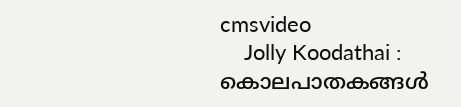cmsvideo
    Jolly Koodathai : കൊലപാതകങ്ങൾ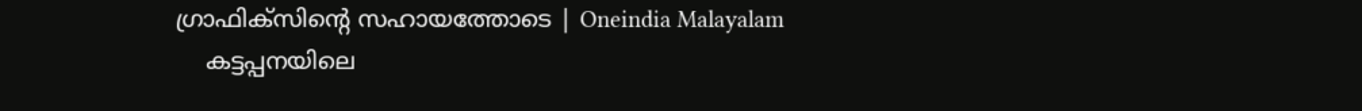ഗ്രാഫിക്സിന്റെ സഹായത്തോടെ | Oneindia Malayalam
    കട്ടപ്പനയിലെ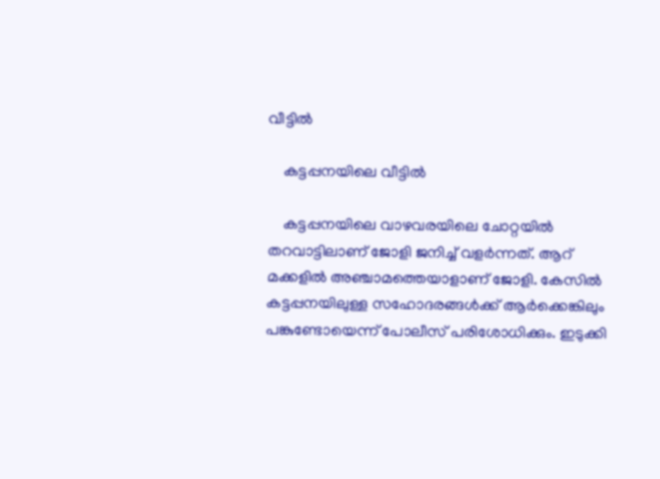വീട്ടില്‍

    കട്ടപ്പനയിലെ വീട്ടില്‍

    കട്ടപ്പനയിലെ വാഴവരയിലെ ചോറ്റയില്‍ തറവാട്ടിലാണ് ജോളി ജനിച്ച് വളര്‍ന്നത്. ആറ് മക്കളില്‍ അഞ്ചാമത്തെയാളാണ് ജോളി. കേസില്‍ കട്ടപ്പനയിലുള്ള സഹോദരങ്ങള്‍ക്ക് ആര്‍ക്കെങ്കിലും പങ്കുണ്ടോയെന്ന് പോലീസ് പരിശോധിക്കും. ഇടുക്കി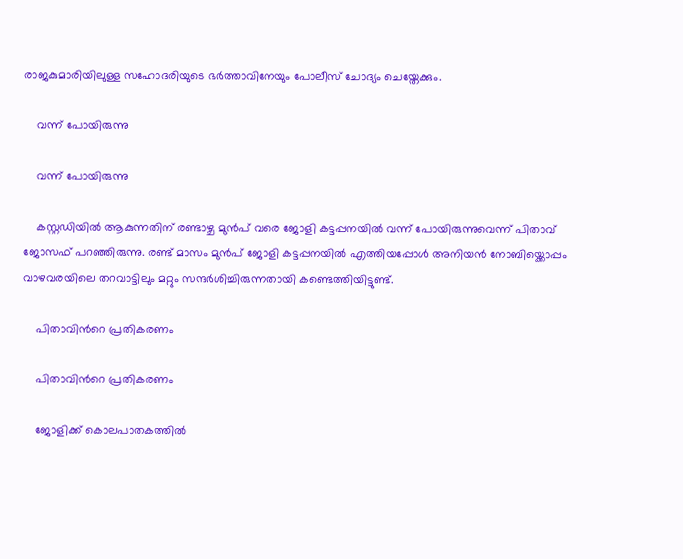രാജകുമാരിയിലുള്ള സഹോദരിയുടെ ഭര്‍ത്താവിനേയും പോലീസ് ചോദ്യം ചെയ്തേക്കും.

    വന്ന് പോയിരുന്നു

    വന്ന് പോയിരുന്നു

    കസ്റ്റഡിയില്‍ ആകുന്നതിന് രണ്ടാഴ്ച മുന്‍പ് വരെ ജോളി കട്ടപ്പനയില്‍ വന്ന് പോയിരുന്നുവെന്ന് പിതാവ് ജോസഫ് പറഞ്ഞിരുന്നു. രണ്ട് മാസം മുന്‍പ് ജോളി കട്ടപ്പനയില്‍ എത്തിയപ്പോള്‍ അനിയന്‍ നോബിയ്ക്കൊപ്പം വാഴവരയിലെ തറവാട്ടിലും മറ്റും സന്ദര്‍ശിച്ചിരുന്നതായി കണ്ടെത്തിയിട്ടുണ്ട്.

    പിതാവിന്‍റെ പ്രതികരണം

    പിതാവിന്‍റെ പ്രതികരണം

    ജോളിക്ക് കൊലപാതകത്തില്‍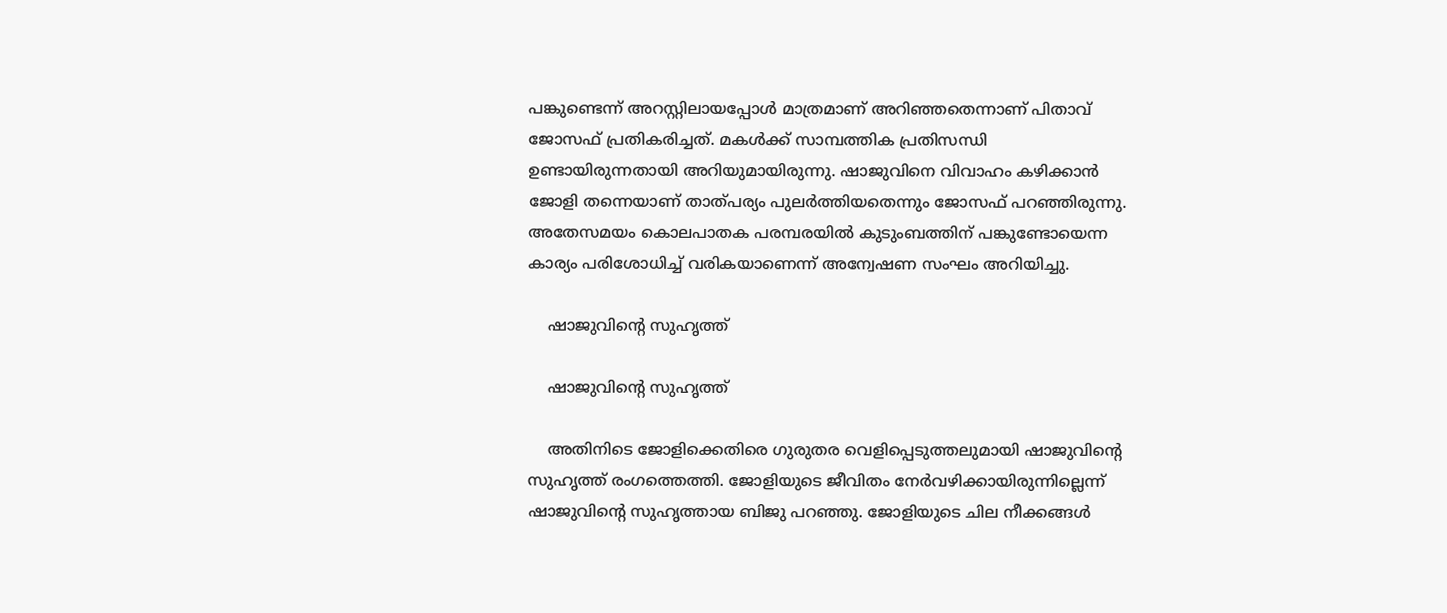പങ്കുണ്ടെന്ന് അറസ്റ്റിലായപ്പോള്‍ മാത്രമാണ് അറിഞ്ഞതെന്നാണ് പിതാവ് ജോസഫ് പ്രതികരിച്ചത്. മകള്‍ക്ക് സാമ്പത്തിക പ്രതിസന്ധി ഉണ്ടായിരുന്നതായി അറിയുമായിരുന്നു. ഷാജുവിനെ വിവാഹം കഴിക്കാന്‍ ജോളി തന്നെയാണ് താത്പര്യം പുലര്‍ത്തിയതെന്നും ജോസഫ് പറഞ്ഞിരുന്നു. അതേസമയം കൊലപാതക പരമ്പരയില്‍ കുടുംബത്തിന് പങ്കുണ്ടോയെന്ന കാര്യം പരിശോധിച്ച് വരികയാണെന്ന് അന്വേഷണ സംഘം അറിയിച്ചു.

    ഷാജുവിന്‍റെ സുഹൃത്ത്

    ഷാജുവിന്‍റെ സുഹൃത്ത്

    അതിനിടെ ജോളിക്കെതിരെ ഗുരുതര വെളിപ്പെടുത്തലുമായി ഷാജുവിന്‍റെ സുഹൃത്ത് രംഗത്തെത്തി. ജോളിയുടെ ജീവിതം നേര്‍വഴിക്കായിരുന്നില്ലെന്ന് ഷാജുവിന്‍റെ സുഹൃത്തായ ബിജു പറഞ്ഞു. ജോളിയുടെ ചില നീക്കങ്ങള്‍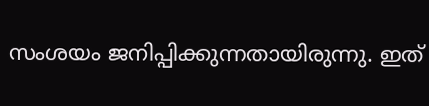സംശയം ജനിപ്പിക്കുന്നതായിരുന്നു. ഇത്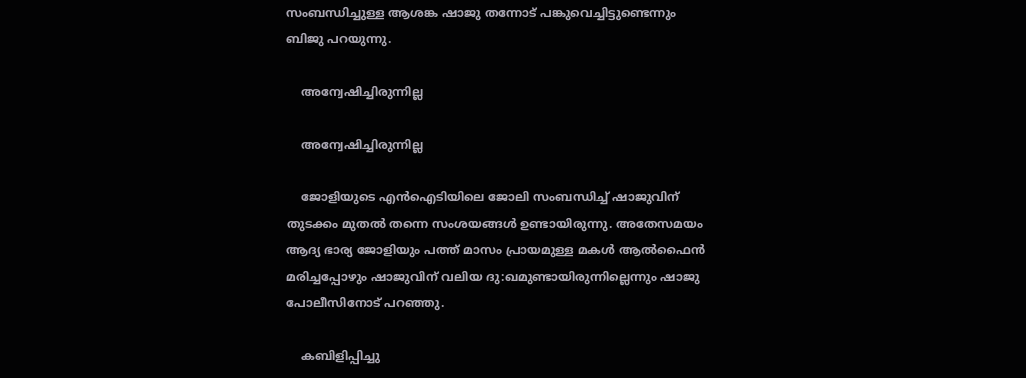സംബന്ധിച്ചുള്ള ആശങ്ക ഷാജു തന്നോട് പങ്കുവെച്ചിട്ടുണ്ടെന്നും ബിജു പറയുന്നു.

    അന്വേഷിച്ചിരുന്നില്ല

    അന്വേഷിച്ചിരുന്നില്ല

    ജോളിയുടെ എന്‍ഐടിയിലെ ജോലി സംബന്ധിച്ച് ഷാജുവിന് തുടക്കം മുതല്‍ തന്നെ സംശയങ്ങള്‍ ഉണ്ടായിരുന്നു. അതേസമയം ആദ്യ ഭാര്യ ജോളിയും പത്ത് മാസം പ്രായമുള്ള മകള്‍ ആല്‍ഫൈന്‍ മരിച്ചപ്പോഴും ഷാജുവിന് വലിയ ദു:ഖമുണ്ടായിരുന്നില്ലെന്നും ഷാജു പോലീസിനോട് പറഞ്ഞു.

    കബിളിപ്പിച്ചു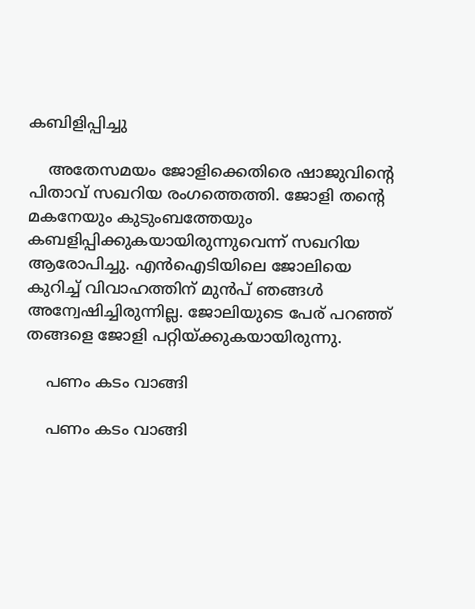കബിളിപ്പിച്ചു

    അതേസമയം ജോളിക്കെതിരെ ഷാജുവിന്‍റെ പിതാവ് സഖറിയ രംഗത്തെത്തി. ജോളി തന്‍റെ മകനേയും കുടുംബത്തേയും കബളിപ്പിക്കുകയായിരുന്നുവെന്ന് സഖറിയ ആരോപിച്ചു. എന്‍ഐടിയിലെ ജോലിയെ കുറിച്ച് വിവാഹത്തിന് മുന്‍പ് ഞങ്ങള്‍ അന്വേഷിച്ചിരുന്നില്ല. ജോലിയുടെ പേര് പറഞ്ഞ് തങ്ങളെ ജോളി പറ്റിയ്ക്കുകയായിരുന്നു.

    പണം കടം വാങ്ങി

    പണം കടം വാങ്ങി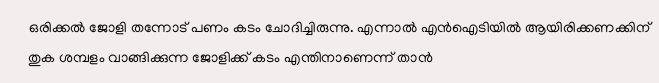ഒരിക്കല്‍ ജോളി തന്നോട് പണം കടം ചോദിച്ചിരുന്നു. എന്നാല്‍ എന്‍ഐടിയില്‍ ആയിരിക്കണക്കിന് തുക ശമ്പളം വാങ്ങിക്കുന്ന ജോളിക്ക് കടം എന്തിനാണെന്ന് താന്‍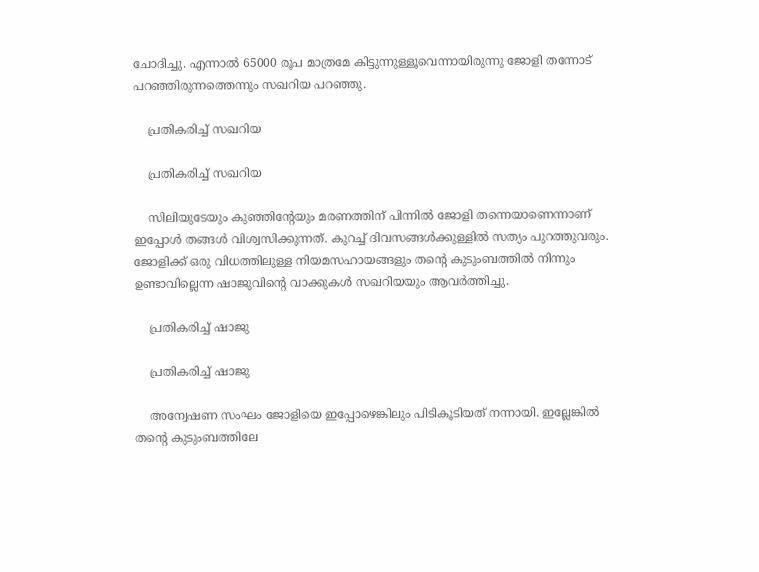ചോദിച്ചു. എന്നാല്‍ 65000 രൂപ മാത്രമേ കിട്ടുന്നുള്ളൂവെന്നായിരുന്നു ജോളി തന്നോട് പറഞ്ഞിരുന്നത്തെന്നും സഖറിയ പറഞ്ഞു.

    പ്രതികരിച്ച് സഖറിയ

    പ്രതികരിച്ച് സഖറിയ

    സിലിയുടേയും കുഞ്ഞിന്‍റേയും മരണത്തിന് പിന്നില്‍ ജോളി തന്നെയാണെന്നാണ് ഇപ്പോള്‍ തങ്ങള്‍ വിശ്വസിക്കുന്നത്. കുറച്ച് ദിവസങ്ങള്‍ക്കുള്ളില്‍ സത്യം പുറത്തുവരും. ജോളിക്ക് ഒരു വിധത്തിലുള്ള നിയമസഹായങ്ങളും തന്‍റെ കുടുംബത്തില്‍ നിന്നും ഉണ്ടാവില്ലെന്ന ഷാജുവിന്‍റെ വാക്കുകള്‍ സഖറിയയും ആവര്‍ത്തിച്ചു.

    പ്രതികരിച്ച് ഷാജു

    പ്രതികരിച്ച് ഷാജു

    അന്വേഷണ സംഘം ജോളിയെ ഇപ്പോഴെങ്കിലും പിടികൂടിയത് നന്നായി. ഇല്ലേങ്കില്‍ തന്‍റെ കുടുംബത്തിലേ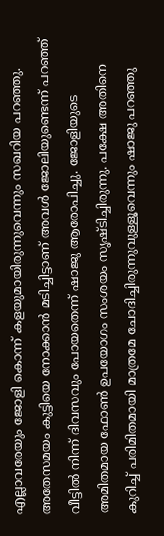എല്ലാവരേയും ജോളി കൊന്ന് കളയുമായിരുന്നുവെന്നും സഖറിയ പറഞ്ഞു. അതേസമയം കുട്ടിയെ നോക്കാന്‍ മടിച്ചിട്ടാണ് അവള്‍ ജോലിയുണ്ടെന്ന് പറഞ്ഞ് വീട്ടില്‍ നിന്ന് ദിവസവും പോയതെന്ന് ഷാജു ആരോപിച്ചു. ജോളിയുടെ അമിതമായ ഫോണ്‍ ഉപയോഗം സംശയം സൃഷ്ടിച്ചിരുന്നു. പക്ഷേ അതിനെ കുറിച്ച് പരിമിതമായി മാത്രമേ ചോദിച്ചിരുന്നുവുള്ളൂവെന്നും ഷാജു പറഞ്ഞു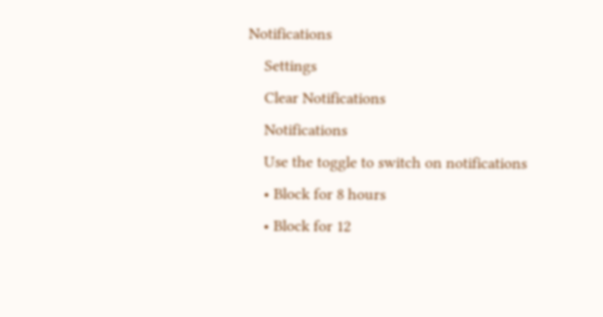Notifications
    Settings
    Clear Notifications
    Notifications
    Use the toggle to switch on notifications
    • Block for 8 hours
    • Block for 12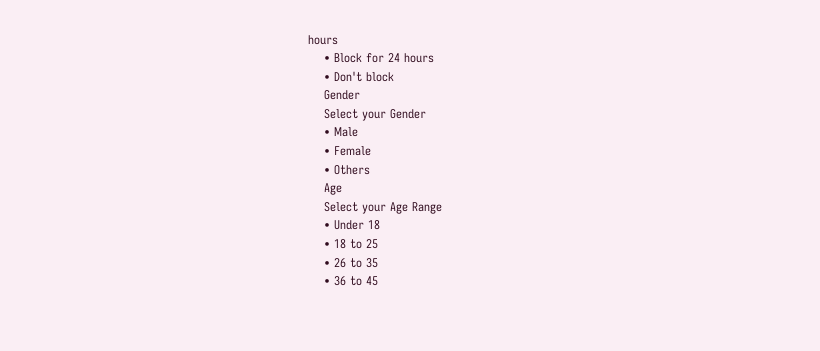hours
    • Block for 24 hours
    • Don't block
    Gender
    Select your Gender
    • Male
    • Female
    • Others
    Age
    Select your Age Range
    • Under 18
    • 18 to 25
    • 26 to 35
    • 36 to 45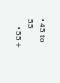• 45 to 55
    • 55+